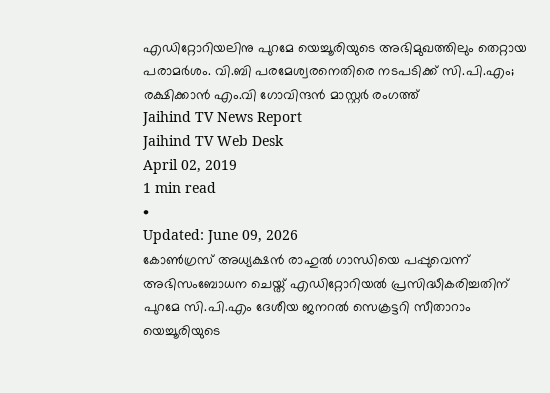എഡിറ്റോറിയലിനു പുറമേ യെച്ചൂരിയുടെ അഭിമുഖത്തിലും തെറ്റായ പരാമർശം. വി.ബി പരമേശ്വരനെതിരെ നടപടിക്ക് സി.പി.എം; രക്ഷിക്കാൻ എം.വി ഗോവിന്ദൻ മാസ്റ്റർ രംഗത്ത്
Jaihind TV News Report
Jaihind TV Web Desk
April 02, 2019
1 min read
•
Updated: June 09, 2026
കോൺഗ്രസ് അധ്യക്ഷൻ രാഹുൽ ഗാന്ധിയെ പപ്പുവെന്ന് അഭിസംബോധന ചെയ്ത് എഡിറ്റോറിയൽ പ്രസിദ്ധീകരിച്ചതിന് പുറമേ സി.പി.എം ദേശീയ ജനറൽ സെക്രട്ടറി സീതാറാം യെച്ചൂരിയുടെ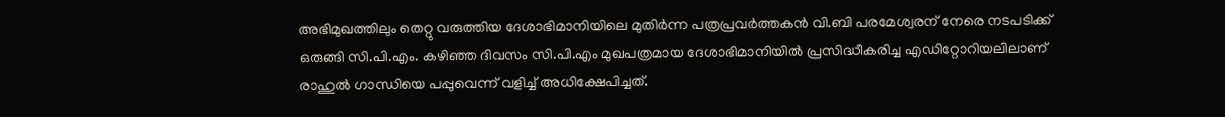അഭിമുഖത്തിലും തെറ്റു വരുത്തിയ ദേശാഭിമാനിയിലെ മുതിർന്ന പത്രപ്രവർത്തകൻ വി.ബി പരമേശ്വരന് നേരെ നടപടിക്ക് ഒരുങ്ങി സി.പി.എം. കഴിഞ്ഞ ദിവസം സി.പി.എം മുഖപത്രമായ ദേശാഭിമാനിയിൽ പ്രസിദ്ധീകരിച്ച എഡിറ്റോറിയലിലാണ് രാഹുൽ ഗാന്ധിയെ പപ്പുവെന്ന് വളിച്ച് അധിക്ഷേപിച്ചത്.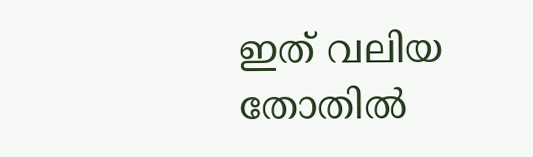ഇത് വലിയ തോതിൽ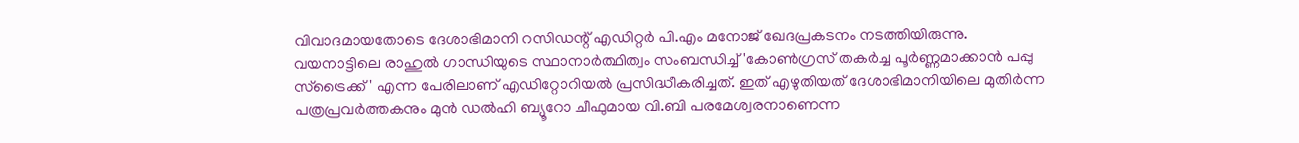വിവാദമായതോടെ ദേശാഭിമാനി റസിഡന്റ് എഡിറ്റർ പി.എം മനോജ് ഖേദപ്രകടനം നടത്തിയിരുന്നു.
വയനാട്ടിലെ രാഹുൽ ഗാന്ധിയുടെ സ്ഥാനാർത്ഥിത്വം സംബന്ധിച്ച് 'കോൺഗ്രസ് തകർച്ച പൂർണ്ണമാക്കാൻ പപ്പു സ്ട്രൈക്ക് ' എന്ന പേരിലാണ് എഡിറ്റോറിയൽ പ്രസിദ്ധീകരിച്ചത്. ഇത് എഴുതിയത് ദേശാഭിമാനിയിലെ മുതിർന്ന പത്രപ്രവർത്തകനും മുൻ ഡൽഹി ബ്യൂറോ ചീഫുമായ വി.ബി പരമേശ്വരനാണെന്ന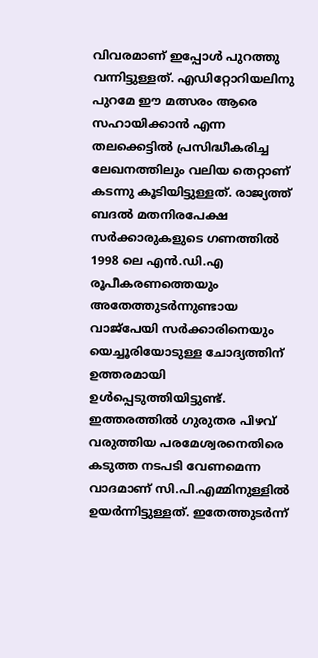വിവരമാണ് ഇപ്പോൾ പുറത്തു വന്നിട്ടുള്ളത്. എഡിറ്റോറിയലിനു പുറമേ ഈ മത്സരം ആരെ സഹായിക്കാൻ എന്ന തലക്കെട്ടിൽ പ്രസിദ്ധീകരിച്ച ലേഖനത്തിലും വലിയ തെറ്റാണ് കടന്നു കൂടിയിട്ടുള്ളത്. രാജ്യത്ത് ബദൽ മതനിരപേക്ഷ സർക്കാരുകളുടെ ഗണത്തിൽ 1998 ലെ എൻ.ഡി.എ രൂപീകരണത്തെയും അതേത്തുടർന്നുണ്ടായ വാജ്പേയി സർക്കാരിനെയും യെച്ചൂരിയോടുള്ള ചോദ്യത്തിന് ഉത്തരമായി ഉൾപ്പെടുത്തിയിട്ടുണ്ട്.
ഇത്തരത്തിൽ ഗുരുതര പിഴവ് വരുത്തിയ പരമേശ്വരനെതിരെ കടുത്ത നടപടി വേണമെന്ന വാദമാണ് സി.പി.എമ്മിനുള്ളിൽ ഉയർന്നിട്ടുള്ളത്. ഇതേത്തുടർന്ന്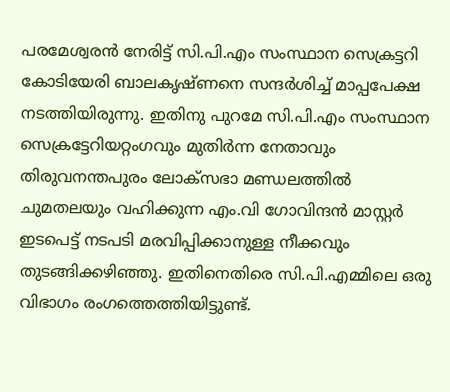പരമേശ്വരൻ നേരിട്ട് സി.പി.എം സംസ്ഥാന സെക്രട്ടറി കോടിയേരി ബാലകൃഷ്ണനെ സന്ദർശിച്ച് മാപ്പപേക്ഷ നടത്തിയിരുന്നു. ഇതിനു പുറമേ സി.പി.എം സംസ്ഥാന സെക്രട്ടേറിയറ്റംഗവും മുതിർന്ന നേതാവും തിരുവനന്തപുരം ലോക്സഭാ മണ്ഡലത്തിൽ ചുമതലയും വഹിക്കുന്ന എം.വി ഗോവിന്ദൻ മാസ്റ്റർ ഇടപെട്ട് നടപടി മരവിപ്പിക്കാനുള്ള നീക്കവും തുടങ്ങിക്കഴിഞ്ഞു. ഇതിനെതിരെ സി.പി.എമ്മിലെ ഒരു വിഭാഗം രംഗത്തെത്തിയിട്ടുണ്ട്.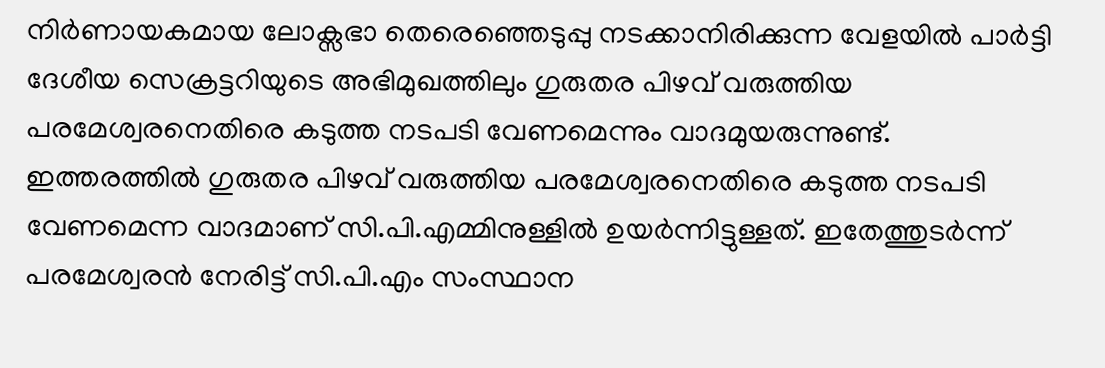നിർണായകമായ ലോക്സഭാ തെരെഞ്ഞെടുപ്പു നടക്കാനിരിക്കുന്ന വേളയിൽ പാർട്ടി ദേശീയ സെക്രട്ടറിയുടെ അഭിമുഖത്തിലും ഗുരുതര പിഴവ് വരുത്തിയ പരമേശ്വരനെതിരെ കടുത്ത നടപടി വേണമെന്നും വാദമുയരുന്നുണ്ട്.
ഇത്തരത്തിൽ ഗുരുതര പിഴവ് വരുത്തിയ പരമേശ്വരനെതിരെ കടുത്ത നടപടി വേണമെന്ന വാദമാണ് സി.പി.എമ്മിനുള്ളിൽ ഉയർന്നിട്ടുള്ളത്. ഇതേത്തുടർന്ന് പരമേശ്വരൻ നേരിട്ട് സി.പി.എം സംസ്ഥാന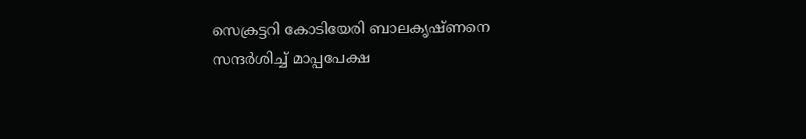സെക്രട്ടറി കോടിയേരി ബാലകൃഷ്ണനെ സന്ദർശിച്ച് മാപ്പപേക്ഷ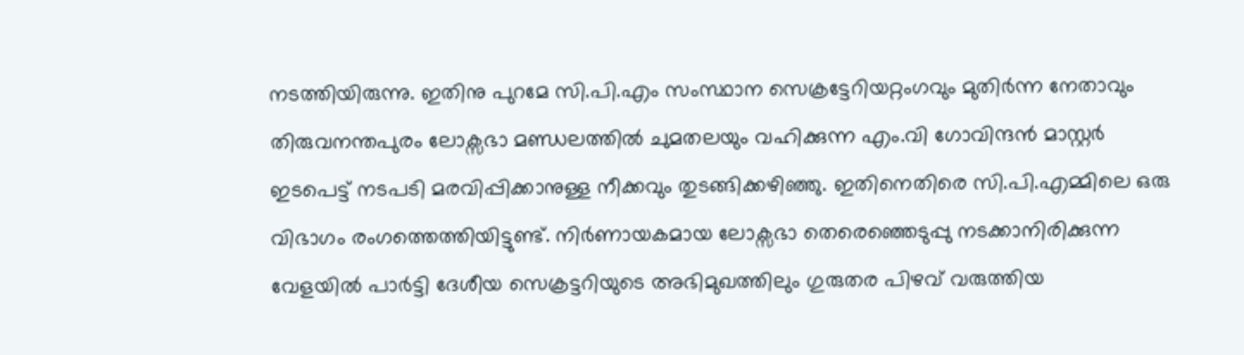നടത്തിയിരുന്നു. ഇതിനു പുറമേ സി.പി.എം സംസ്ഥാന സെക്രട്ടേറിയറ്റംഗവും മുതിർന്ന നേതാവും തിരുവനന്തപുരം ലോക്സഭാ മണ്ഡലത്തിൽ ചുമതലയും വഹിക്കുന്ന എം.വി ഗോവിന്ദൻ മാസ്റ്റർ ഇടപെട്ട് നടപടി മരവിപ്പിക്കാനുള്ള നീക്കവും തുടങ്ങിക്കഴിഞ്ഞു. ഇതിനെതിരെ സി.പി.എമ്മിലെ ഒരു വിഭാഗം രംഗത്തെത്തിയിട്ടുണ്ട്. നിർണായകമായ ലോക്സഭാ തെരെഞ്ഞെടുപ്പു നടക്കാനിരിക്കുന്ന വേളയിൽ പാർട്ടി ദേശീയ സെക്രട്ടറിയുടെ അഭിമുഖത്തിലും ഗുരുതര പിഴവ് വരുത്തിയ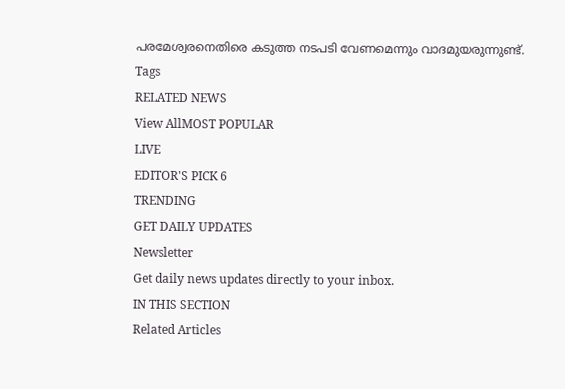പരമേശ്വരനെതിരെ കടുത്ത നടപടി വേണമെന്നും വാദമുയരുന്നുണ്ട്.
Tags
RELATED NEWS
View AllMOST POPULAR
LIVE
EDITOR'S PICK 6
TRENDING
GET DAILY UPDATES
Newsletter
Get daily news updates directly to your inbox.
IN THIS SECTION
Related Articles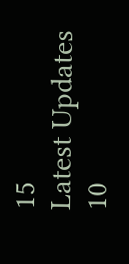15
Latest Updates
10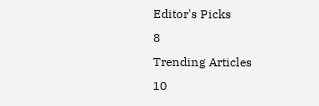Editor's Picks
8
Trending Articles
10